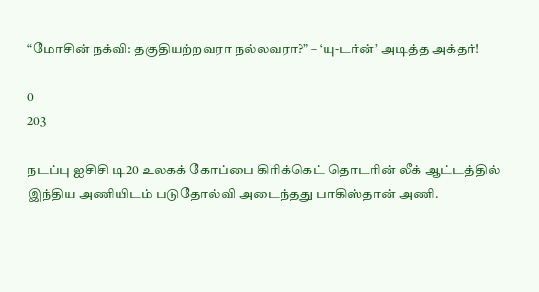“மோசின் நக்வி: தகுதியற்றவரா நல்லவரா?” – ‘யு-டர்ன்’ அடித்த அக்தர்!

0
203

நடப்பு ஐசிசி டி20 உலகக் கோப்பை கிரிக்கெட் தொடரின் லீக் ஆட்டத்தில் இந்திய அணியிடம் படுதோல்வி அடைந்தது பாகிஸ்தான் அணி.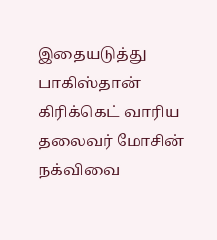இதையடுத்து பாகிஸ்தான் கிரிக்கெட் வாரிய தலைவர் மோசின் நக்விவை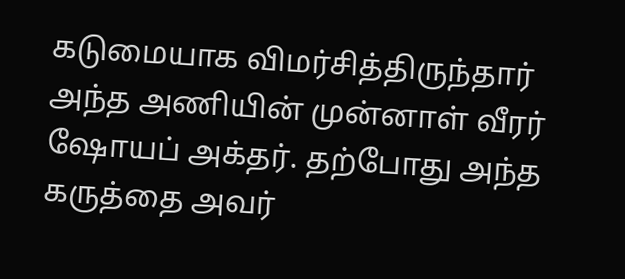கடுமையாக விமர்சித்திருந்தார் அந்த அணியின் முன்னாள் வீரர் ஷோயப் அக்தர். தற்போது அந்த கருத்தை அவர்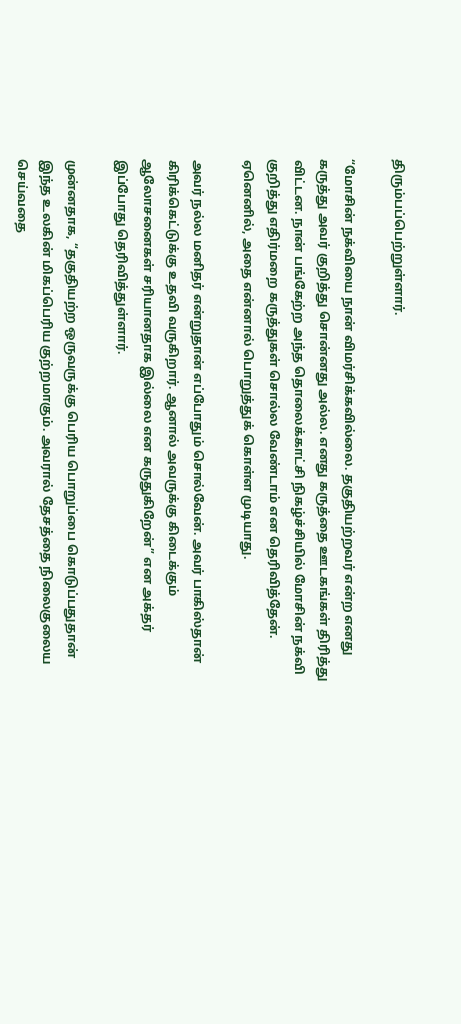திரும்பப்பெற்றுள்ளார்.

“மோசின் நக்வியை நான் விமர்சிக்கவில்லை. தகுதியற்றவர் என்ற எனது கருத்து அவர் குறித்து சொன்னது அல்ல. எனது கருத்தை ஊடகங்கள் திரித்து விட்டன. நான் பங்கேற்ற அந்த தொலைக்காட்சி நிகழ்ச்சியில் மோசின் நக்வி குறித்து எதிர்மறை கருத்துகள் சொல்ல வேண்டாம் என தெரிவித்தேன். ஏனெனில், அதை என்னால் பொறுத்துக் கொள்ள முடியாது.

அவர் நல்ல மனிதர் என்றுதான் எப்போதும் சொல்வேன். அவர் பாகிஸ்தான் கிரிக்கெட்டுக்கு உதவி வருகிறார். ஆனால் அவருக்கு கிடைக்கும் ஆலோசனைகள் சரியானதாக இல்லை என கருதுகிறேன்” என அக்தர் இப்போது தெரிவித்துள்ளார்.

முன்னதாக, “தகுதியற்ற ஒருவருக்கு பெரிய பொறுப்பை கொடுப்பதுதான் இந்த உலகின் மிகப்பெரிய குற்றமாகும். அவரால் தேசத்தை நிலைகுலைய செய்வதை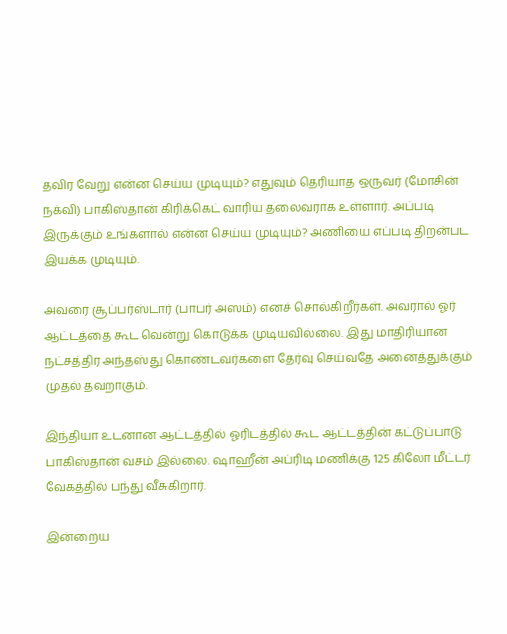தவிர வேறு என்ன செய்ய முடியும்? எதுவும் தெரியாத ஒருவர் (மோசின் நக்வி) பாகிஸ்தான் கிரிக்கெட் வாரிய தலைவராக உள்ளார். அப்படி இருக்கும் உங்களால் என்ன செய்ய முடியும்? அணியை எப்படி திறன்பட இயக்க முடியும்.

அவரை சூப்பர்ஸ்டார் (பாபர் அஸம்) எனச் சொல்கிறீர்கள். அவரால் ஓர் ஆட்டத்தை கூட வென்று கொடுக்க முடியவில்லை. இது மாதிரியான நட்சத்திர அந்தஸ்து கொண்டவர்களை தேர்வு செய்வதே அனைத்துக்கும் முதல் தவறாகும்.

இந்தியா உடனான ஆட்டத்தில் ஓரிடத்தில் கூட ஆட்டத்தின் கட்டுப்பாடு பாகிஸ்தான் வசம் இல்லை. ஷாஹீன் அப்ரிடி மணிக்கு 125 கிலோ மீட்டர் வேகத்தில் பந்து வீசுகிறார்.

இன்றைய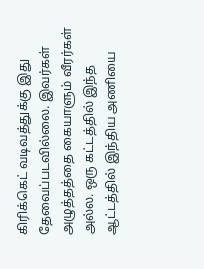கிரிக்கெட் வடிவத்துக்கு இது தேவைப்படவில்லை. இவர்கள் அழுத்தத்தை கையாளும் வீரர்கள் அல்ல. ஒரு கட்டத்தில் இந்த ஆட்டத்தில் இந்திய அணியை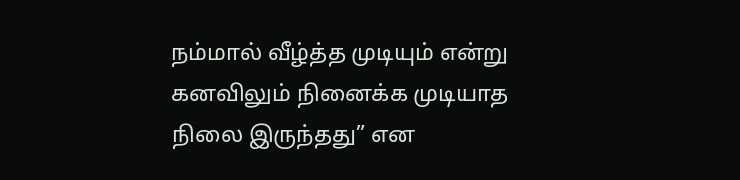நம்மால் வீழ்த்த முடியும் என்று கனவிலும் நினைக்க முடியாத நிலை இருந்தது” என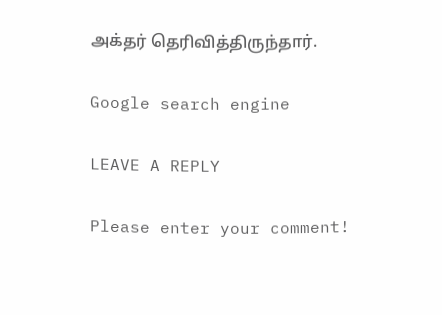அக்தர் தெரிவித்திருந்தார்.

Google search engine

LEAVE A REPLY

Please enter your comment!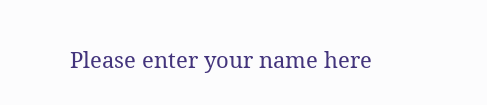Please enter your name here